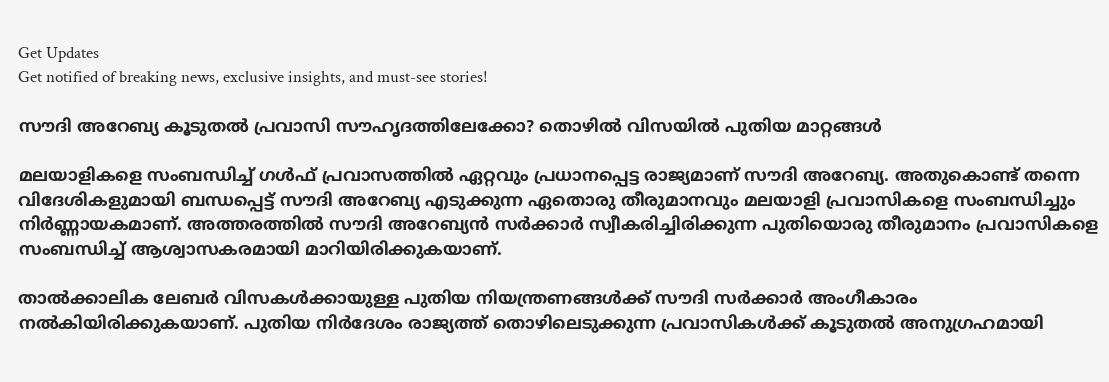Get Updates
Get notified of breaking news, exclusive insights, and must-see stories!

സൗദി അറേബ്യ കൂടുതല്‍ പ്രവാസി സൗഹൃദത്തിലേക്കോ? തൊഴില്‍ വിസയില്‍ പുതിയ മാറ്റങ്ങള്‍

മലയാളികളെ സംബന്ധിച്ച് ഗള്‍ഫ് പ്രവാസത്തില്‍ ഏറ്റവും പ്രധാനപ്പെട്ട രാജ്യമാണ് സൗദി അറേബ്യ. അതുകൊണ്ട് തന്നെ വിദേശികളുമായി ബന്ധപ്പെട്ട് സൗദി അറേബ്യ എടുക്കുന്ന ഏതൊരു തീരുമാനവും മലയാളി പ്രവാസികളെ സംബന്ധിച്ചും നിർണ്ണായകമാണ്. അത്തരത്തില്‍ സൗദി അറേബ്യന്‍ സർക്കാർ സ്വീകരിച്ചിരിക്കുന്ന പുതിയൊരു തീരുമാനം പ്രവാസികളെ സംബന്ധിച്ച് ആശ്വാസകരമായി മാറിയിരിക്കുകയാണ്.

താൽക്കാലിക ലേബർ വിസകൾക്കായുള്ള പുതിയ നിയന്ത്രണങ്ങൾക്ക് സൗദി സർക്കാർ അംഗീകാരം നല്‍കിയിരിക്കുകയാണ്. പുതിയ നിർദേശം രാജ്യത്ത് തൊഴിലെടുക്കുന്ന പ്രവാസികള്‍ക്ക് കൂടുതല്‍ അനുഗ്രഹമായി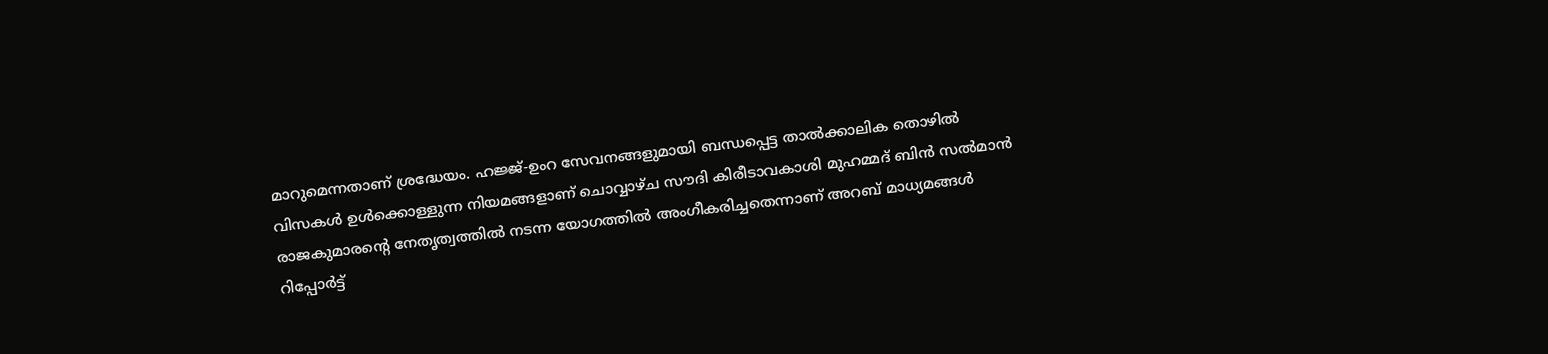മാറുമെന്നതാണ് ശ്രദ്ധേയം. ഹജ്ജ്-ഉംറ സേവനങ്ങളുമായി ബന്ധപ്പെട്ട താൽക്കാലിക തൊഴിൽ വിസകൾ ഉൾക്കൊള്ളുന്ന നിയമങ്ങളാണ് ചൊവ്വാഴ്ച സൗദി കിരീടാവകാശി മുഹമ്മദ് ബിൻ സൽമാൻ രാജകുമാരൻ്റെ നേതൃത്വത്തിൽ നടന്ന യോഗത്തിൽ അംഗീകരിച്ചതെന്നാണ് അറബ് മാധ്യമങ്ങള്‍ റിപ്പോർട്ട്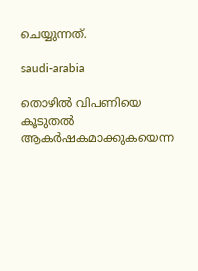ചെയ്യുന്നത്.

saudi-arabia

തൊഴിൽ വിപണിയെ കൂടുതൽ ആകർഷകമാക്കുകയെന്ന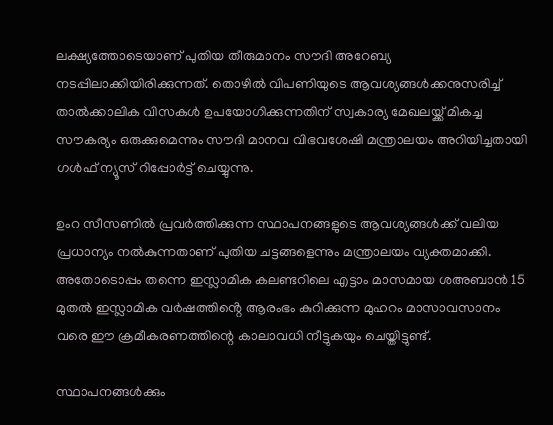ലക്ഷ്യത്തോടെയാണ് പുതിയ തീരുമാനം സൗദി അറേബ്യ നടപ്പിലാക്കിയിരിക്കുന്നത്. തൊഴിൽ വിപണിയുടെ ആവശ്യങ്ങള്‍ക്കനുസരിച്ച് താൽക്കാലിക വിസകൾ ഉപയോഗിക്കുന്നതിന് സ്വകാര്യ മേഖലയ്ക്ക് മികച്ച സൗകര്യം ഒരുക്കുമെന്നും സൗദി മാനവ വിഭവശേഷി മന്ത്രാലയം അറിയിച്ചതായി ഗള്‍ഫ് ന്യൂസ് റിപ്പോർട്ട് ചെയ്യുന്നു.

ഉംറ സീസണിൽ പ്രവർത്തിക്കുന്ന സ്ഥാപനങ്ങളുടെ ആവശ്യങ്ങൾക്ക് വലിയ പ്രധാന്യം നല്‍കുന്നതാണ് പുതിയ ചട്ടങ്ങളെന്നും മന്ത്രാലയം വ്യക്തമാക്കി. അതോടൊപ്പം തന്നെ ഇസ്ലാമിക കലണ്ടറിലെ എട്ടാം മാസമായ ശഅബാൻ 15 മുതൽ ഇസ്ലാമിക വർഷത്തിൻ്റെ ആരംഭം കുറിക്കുന്ന മുഹറം മാസാവസാനം വരെ ഈ ക്രമീകരണത്തിന്റെ കാലാവധി നീട്ടുകയും ചെയ്തിട്ടുണ്ട്.

സ്ഥാപനങ്ങള്‍ക്കും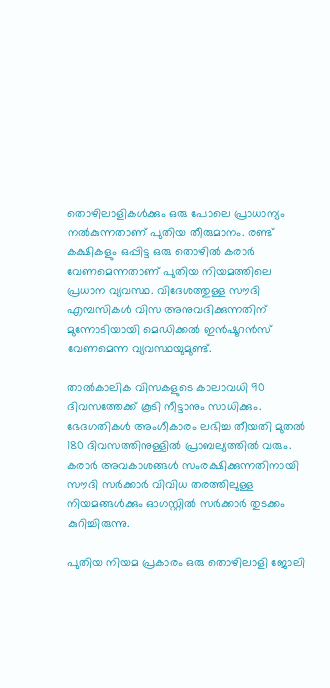തൊഴിലാളികള്‍ക്കും ഒരു പോലെ പ്രാധാന്യം നല്‍കുന്നതാണ് പുതിയ തീരുമാനം. രണ്ട് കക്ഷികളും ഒപ്പിട്ട ഒരു തൊഴില്‍ കരാർ വേണമെന്നതാണ് പുതിയ നിയമത്തിലെ പ്രധാന വ്യവസ്ഥ. വിദേശത്തുള്ള സൗദി എമ്പസികള്‍ വിസ അനുവദിക്കുന്നതിന് മുന്നോടിയായി മെഡിക്കല്‍ ഇന്‍ഷൂറന്‍സ് വേണമെന്ന വ്യവസ്ഥയുമുണ്ട്.

താൽകാലിക വിസകളുടെ കാലാവധി 90 ദിവസത്തേക്ക് കൂടി നീട്ടാനും സാധിക്കും. ഭേദഗതികൾ അംഗീകാരം ലഭിച്ച തീയതി മുതൽ 180 ദിവസത്തിനുള്ളിൽ പ്രാബല്യത്തിൽ വരും. കരാർ അവകാശങ്ങൾ സംരക്ഷിക്കുന്നതിനായി സൗദി സർക്കാർ വിവിധ തരത്തിലുള്ള നിയമങ്ങള്‍ക്കും ഓഗസ്റ്റില്‍ സർക്കാർ തുടക്കം കുറിച്ചിരുന്നു.

പുതിയ നിയമ പ്രകാരം ഒരു തൊഴിലാളി ജോലി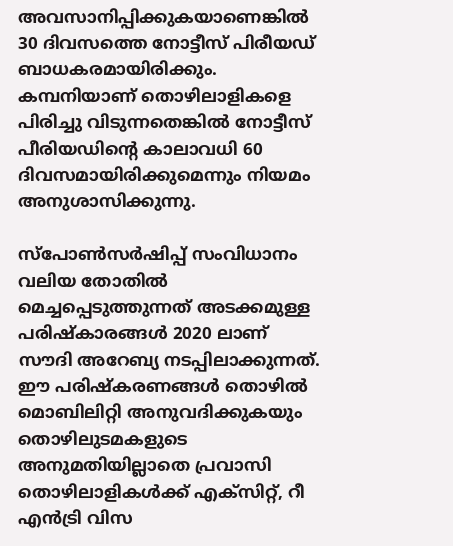അവസാനിപ്പിക്കുകയാണെങ്കില്‍ 30 ദിവസത്തെ നോട്ടീസ് പിരീയഡ് ബാധകരമായിരിക്കും. കമ്പനിയാണ് തൊഴിലാളികളെ പിരിച്ചു വിടുന്നതെങ്കില്‍ നോട്ടീസ് പീരിയഡിന്റെ കാലാവധി 60 ദിവസമായിരിക്കുമെന്നും നിയമം അനുശാസിക്കുന്നു.

സ്പോൺസർഷിപ്പ് സംവിധാനം വലിയ തോതില്‍ മെച്ചപ്പെടുത്തുന്നത് അടക്കമുള്ള പരിഷ്കാരങ്ങള്‍ 2020 ലാണ് സൗദി അറേബ്യ നടപ്പിലാക്കുന്നത്. ഈ പരിഷ്കരണങ്ങള്‍ തൊഴിൽ മൊബിലിറ്റി അനുവദിക്കുകയും തൊഴിലുടമകളുടെ അനുമതിയില്ലാതെ പ്രവാസി തൊഴിലാളികൾക്ക് എക്സിറ്റ്, റീ എൻട്രി വിസ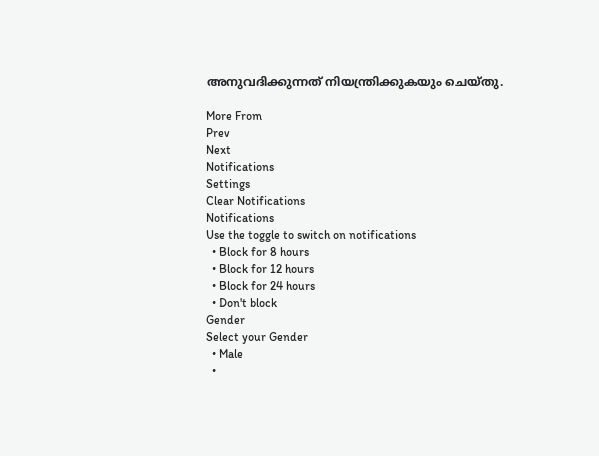അനുവദിക്കുന്നത് നിയന്ത്രിക്കുകയും ചെയ്തു.

More From
Prev
Next
Notifications
Settings
Clear Notifications
Notifications
Use the toggle to switch on notifications
  • Block for 8 hours
  • Block for 12 hours
  • Block for 24 hours
  • Don't block
Gender
Select your Gender
  • Male
  •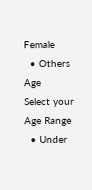Female
  • Others
Age
Select your Age Range
  • Under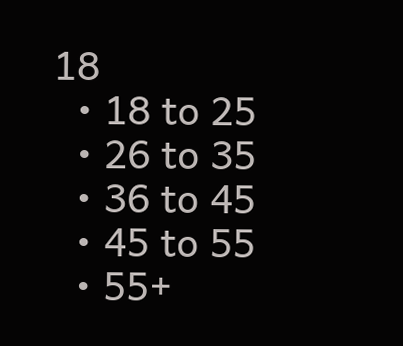18
  • 18 to 25
  • 26 to 35
  • 36 to 45
  • 45 to 55
  • 55+